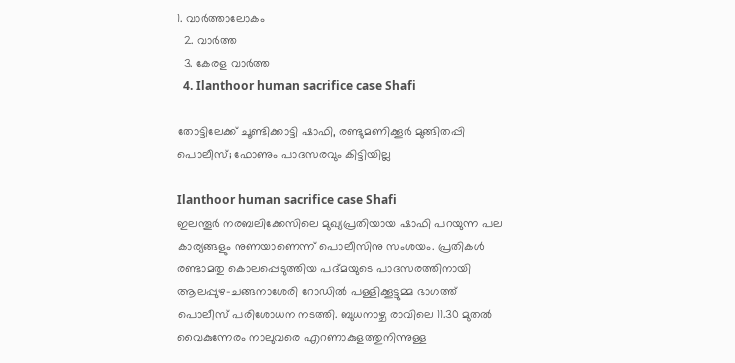1. വാര്‍ത്താലോകം
  2. വാര്‍ത്ത
  3. കേരള വാര്‍ത്ത
  4. Ilanthoor human sacrifice case Shafi

തോട്ടിലേക്ക് ചൂണ്ടിക്കാട്ടി ഷാഫി, രണ്ടുമണിക്കൂര്‍ മുങ്ങിതപ്പി പൊലീസ്; ഫോണും പാദസരവും കിട്ടിയില്ല

Ilanthoor human sacrifice case Shafi
ഇലന്തൂര്‍ നരബലിക്കേസിലെ മുഖ്യപ്രതിയായ ഷാഫി പറയുന്ന പല കാര്യങ്ങളും നുണയാണെന്ന് പൊലീസിനു സംശയം. പ്രതികള്‍ രണ്ടാമതു കൊലപ്പെടുത്തിയ പദ്മയുടെ പാദസരത്തിനായി ആലപ്പുഴ-ചങ്ങനാശേരി റോഡില്‍ പള്ളിക്കൂട്ടുമ്മ ഭാഗത്ത് പൊലീസ് പരിശോധന നടത്തി. ബുധനാഴ്ച രാവിലെ 11.30 മുതല്‍ വൈകുന്നേരം നാലുവരെ എറണാകുളത്തുനിന്നുള്ള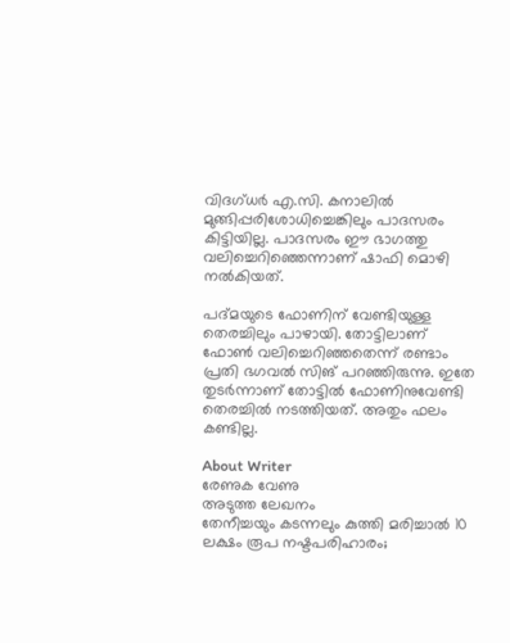വിദഗ്ധര്‍ എ.സി. കനാലില്‍ മുങ്ങിപ്പരിശോധിച്ചെങ്കിലും പാദസരം കിട്ടിയില്ല. പാദസരം ഈ ഭാഗത്തു വലിച്ചെറിഞ്ഞെന്നാണ് ഷാഫി മൊഴി നല്‍കിയത്.

പദ്മയുടെ ഫോണിന് വേണ്ടിയുള്ള തെരച്ചിലും പാഴായി. തോട്ടിലാണ് ഫോണ്‍ വലിച്ചെറിഞ്ഞതെന്ന് രണ്ടാം പ്രതി ഭഗവല്‍ സിങ് പറഞ്ഞിരുന്നു. ഇതേ തുടര്‍ന്നാണ് തോട്ടില്‍ ഫോണിനുവേണ്ടി തെരച്ചില്‍ നടത്തിയത്. അതും ഫലം കണ്ടില്ല.

About Writer
രേണുക വേണു
അടുത്ത ലേഖനം
തേനീച്ചയും കടന്നലും കുത്തി മരിച്ചാല്‍ 10 ലക്ഷം രൂപ നഷ്ടപരിഹാരം;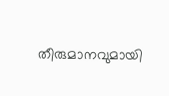തീരുമാനവുമായി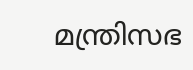മന്ത്രിസഭ